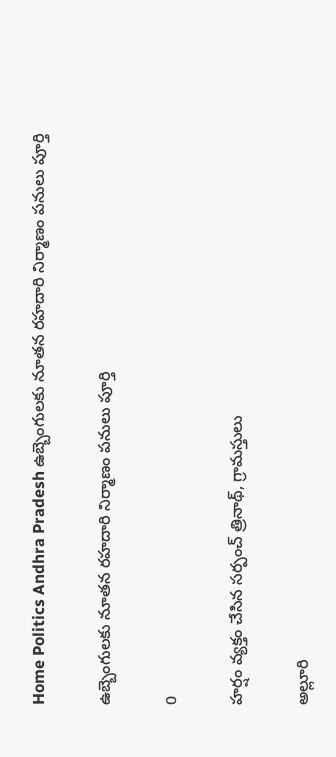Home Politics Andhra Pradesh ఉబ్బెంగులకు నూతన రహదారి నిర్మాణం పనులు పూర్తి

ఉబ్బెంగులకు నూతన రహదారి నిర్మాణం పనులు పూర్తి

0

హర్షం వ్యక్తం చేసిన సర్పంచ్ త్రినాథ్, గ్రామస్తులు

అల్లూరి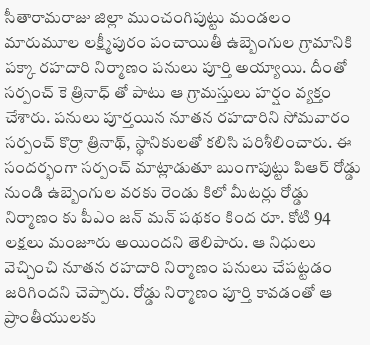సీతారామరాజు జిల్లా ముంచంగిపుట్టు మండలం మారుమూల లక్ష్మీపురం పంచాయితీ ఉబ్బెంగుల గ్రామానికి పక్కా రహదారి నిర్మాణం పనులు పూర్తి అయ్యాయి. దీంతో సర్పంచ్ కె త్రినాధ్ తో పాటు ఆ గ్రామస్తులు హర్షం వ్యక్తం చేశారు. పనులు పూర్తయిన నూతన రహదారిని సోమవారం సర్పంచ్ కొర్రా త్రినాథ్, స్థానికులతో కలిసి పరిశీలించారు. ఈ సందర్భంగా సర్పంచ్ మాట్లాడుతూ బుంగాపుట్టు పిఆర్ రోడ్డు నుండి ఉబ్బెంగుల వరకు రెండు కిలో మీటర్లు రోడ్డు నిర్మాణం కు పీఎం జన్ మన్ పథకం కింద రూ. కోటి 94 లక్షలు మంజూరు అయిందని తెలిపారు. ఆ నిధులు వెచ్చించి నూతన రహదారి నిర్మాణం పనులు చేపట్టడం జరిగిందని చెప్పారు. రోడ్డు నిర్మాణం పూర్తి కావడంతో ఆ ప్రాంతీయులకు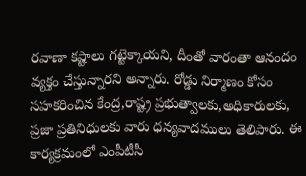రవాణా కష్టాలు గట్టెక్కాయని, దీంతో వారంతా ఆనందం వ్యక్తం చేస్తున్నారని అన్నారు. రోడ్డు నిర్మాణం కోసం సహకరించిన కేంద్ర,రాష్ట్ర ప్రభుత్వాలకు,అధికారులకు, ప్రజా ప్రతినిధులకు వారు ధన్యవాదములు తెలిపారు. ఈ కార్యక్రమంలో ఎంపీటీసీ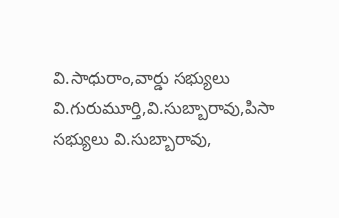వి.సాధురాం,వార్డు సభ్యులు వి.గురుమూర్తి,వి.సుబ్బారావు,పిసా సభ్యులు వి.సుబ్బారావు,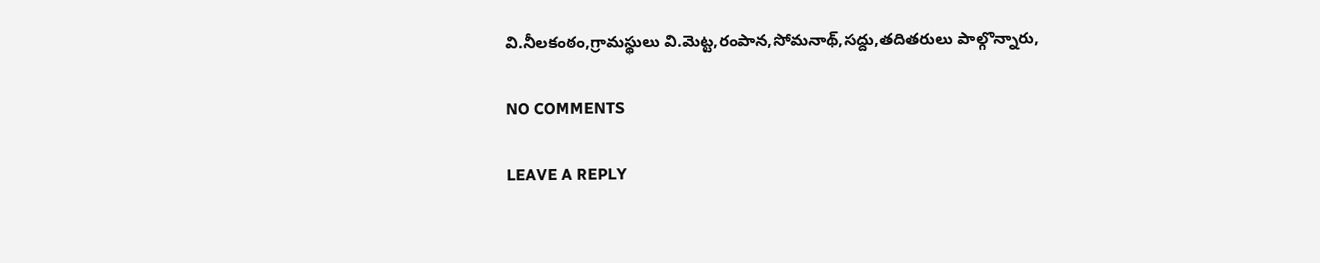వి.నీలకంఠం,గ్రామస్థులు వి.మెట్ట,రంపాన,సోమనాథ్,సద్దు,తదితరులు పాల్గొన్నారు,

NO COMMENTS

LEAVE A REPLY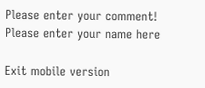Please enter your comment!
Please enter your name here

Exit mobile version